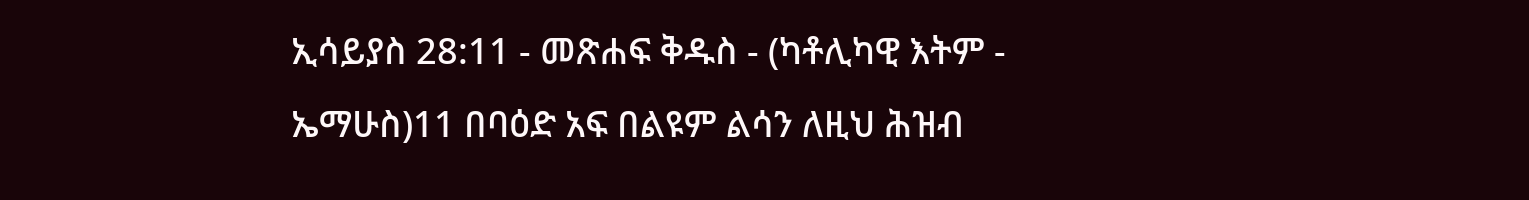ኢሳይያስ 28:11 - መጽሐፍ ቅዱስ - (ካቶሊካዊ እትም - ኤማሁስ)11 በባዕድ አፍ በልዩም ልሳን ለዚህ ሕዝብ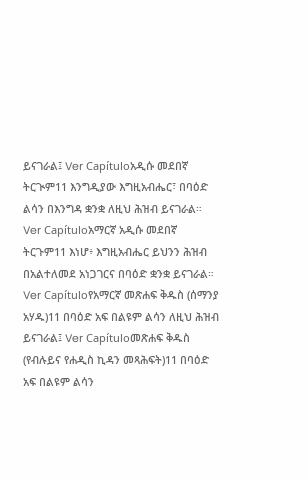ይናገራል፤ Ver Capítuloአዲሱ መደበኛ ትርጒም11 እንግዲያው እግዚአብሔር፣ በባዕድ ልሳን በእንግዳ ቋንቋ ለዚህ ሕዝብ ይናገራል። Ver Capítuloአማርኛ አዲሱ መደበኛ ትርጉም11 እነሆ፥ እግዚአብሔር ይህንን ሕዝብ በአልተለመደ አነጋገርና በባዕድ ቋንቋ ይናገራል። Ver Capítuloየአማርኛ መጽሐፍ ቅዱስ (ሰማንያ አሃዱ)11 በባዕድ አፍ በልዩም ልሳን ለዚህ ሕዝብ ይናገራል፤ Ver Capítuloመጽሐፍ ቅዱስ (የብሉይና የሐዲስ ኪዳን መጻሕፍት)11 በባዕድ አፍ በልዩም ልሳን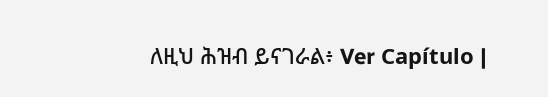ለዚህ ሕዝብ ይናገራል፥ Ver Capítulo |